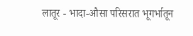लातूर - भादा-औसा परिसरात भूगर्भातून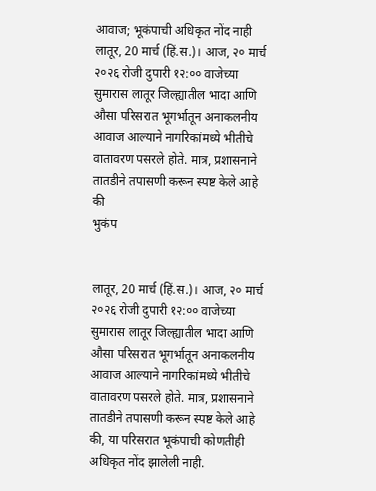आवाज; भूकंपाची अधिकृत नोंद नाही
लातूर, 20 मार्च (हिं.स.)। आज, २० मार्च २०२६ रोजी दुपारी १२:०० वाजेच्या सुमारास लातूर जिल्ह्यातील भादा आणि औसा परिसरात भूगर्भातून अनाकलनीय आवाज आल्याने नागरिकांमध्ये भीतीचे वातावरण पसरले होते. मात्र, प्रशासनाने तातडीने तपासणी करून स्पष्ट केले आहे की
भुकंप


लातूर, 20 मार्च (हिं.स.)। आज, २० मार्च २०२६ रोजी दुपारी १२:०० वाजेच्या सुमारास लातूर जिल्ह्यातील भादा आणि औसा परिसरात भूगर्भातून अनाकलनीय आवाज आल्याने नागरिकांमध्ये भीतीचे वातावरण पसरले होते. मात्र, प्रशासनाने तातडीने तपासणी करून स्पष्ट केले आहे की, या परिसरात भूकंपाची कोणतीही अधिकृत नोंद झालेली नाही.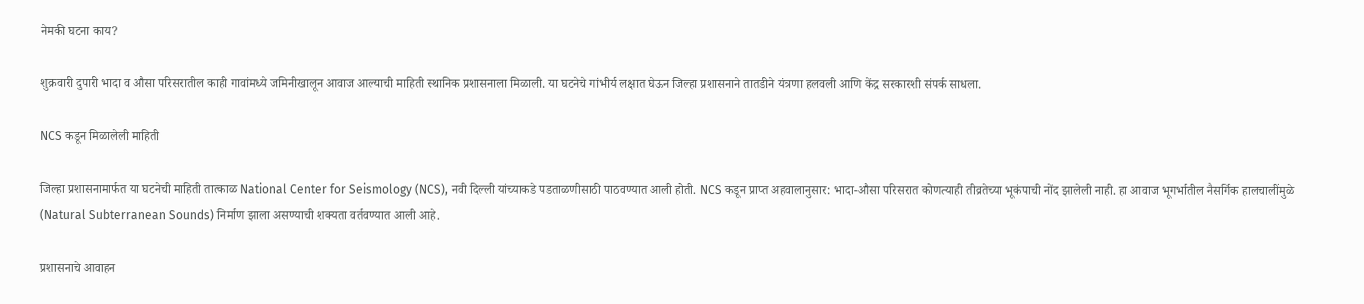नेमकी घटना काय?

शुक्रवारी दुपारी भादा व औसा परिसरातील काही गावांमध्ये जमिनीखालून आवाज आल्याची माहिती स्थानिक प्रशासनाला मिळाली. या घटनेचे गांभीर्य लक्षात घेऊन जिल्हा प्रशासनाने तातडीने यंत्रणा हलवली आणि केंद्र सरकारशी संपर्क साधला.

NCS कडून मिळालेली माहिती

जिल्हा प्रशासनामार्फत या घटनेची माहिती तात्काळ National Center for Seismology (NCS), नवी दिल्ली यांच्याकडे पडताळणीसाठी पाठवण्यात आली होती. NCS कडून प्राप्त अहवालानुसार: भादा-औसा परिसरात कोणत्याही तीव्रतेच्या भूकंपाची नोंद झालेली नाही. हा आवाज भूगर्भातील नैसर्गिक हालचालींमुळे (Natural Subterranean Sounds) निर्माण झाला असण्याची शक्यता वर्तवण्यात आली आहे.

प्रशासनाचे आवाहन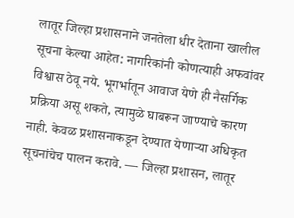लातूर जिल्हा प्रशासनाने जनतेला धीर देताना खालील सूचना केल्या आहेत: नागरिकांनी कोणत्याही अफवांवर विश्वास ठेवू नये. भूगर्भातून आवाज येणे ही नैसर्गिक प्रक्रिया असू शकते, त्यामुळे घाबरून जाण्याचे कारण नाही. केवळ प्रशासनाकडून देण्यात येणाऱ्या अधिकृत सूचनांचेच पालन करावे. — जिल्हा प्रशासन, लातूर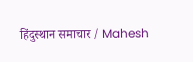हिंदुस्थान समाचार / Mahesh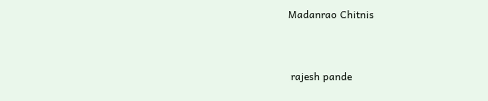Madanrao Chitnis


 rajesh pande